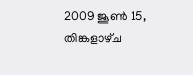2009 ജൂൺ 15, തിങ്കളാഴ്‌ച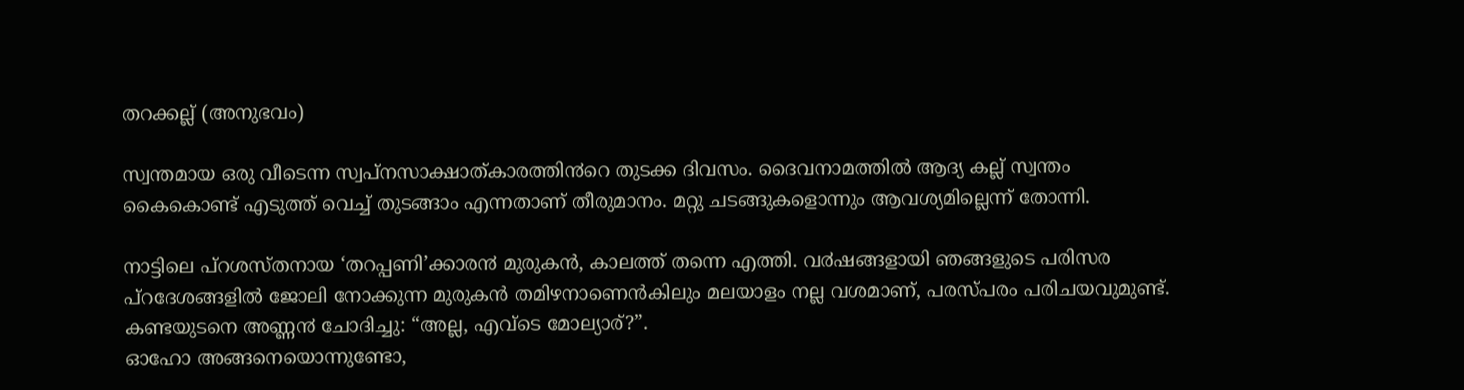തറക്കല്ല് (അനുഭവം)

സ്വന്തമായ ഒരു വീടെന്ന സ്വപ്നസാക്ഷാത്കാരത്തി൯റെ തുടക്ക ദിവസം. ദൈവനാമത്തിൽ ആദ്യ കല്ല് സ്വന്തം കൈകൊണ്ട് എടുത്ത് വെച്ച് തുടങ്ങാം എന്നതാണ് തീരുമാനം. മറ്റു ചടങ്ങുകളൊന്നും ആവശ്യമില്ലെന്ന് തോന്നി.

നാട്ടിലെ പ്റശസ്തനായ ‘തറപ്പണി’ക്കാര൯ മുരുകൻ, കാലത്ത് തന്നെ എത്തി. വ൪ഷങ്ങളായി ഞങ്ങളുടെ പരിസര പ്റദേശങ്ങളിൽ ജോലി നോക്കുന്ന മുരുകൻ തമിഴനാണെൻകിലും മലയാളം നല്ല വശമാണ്, പരസ്പരം പരിചയവുമുണ്ട്. കണ്ടയുടനെ അണ്ണ൯ ചോദിച്ചു: “അല്ല, എവ്ടെ മോല്യാര്?”.
ഓഹോ അങ്ങനെയൊന്നുണ്ടോ,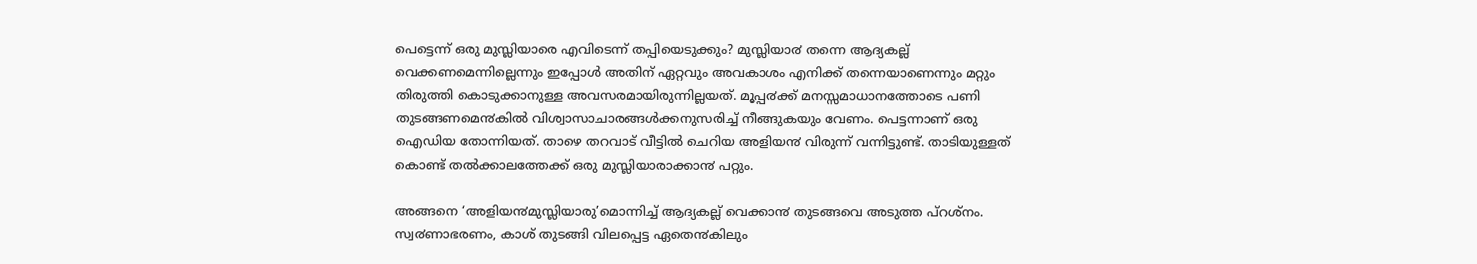പെട്ടെന്ന് ഒരു മുസ്ലിയാരെ എവിടെന്ന് തപ്പിയെടുക്കും? മുസ്ലിയാ൪ തന്നെ ആദ്യകല്ല് വെക്കണമെന്നില്ലെന്നും ഇപ്പോൾ അതിന് ഏറ്റവും അവകാശം എനിക്ക് തന്നെയാണെന്നും മറ്റും തിരുത്തി കൊടുക്കാനുള്ള അവസരമായിരുന്നില്ലയത്. മൂപ്പ൪ക്ക് മനസ്സമാധാനത്തോടെ പണി തുടങ്ങണമെ൯കിൽ വിശ്വാസാചാരങ്ങൾക്കനുസരിച്ച് നീങ്ങുകയും വേണം. പെട്ടന്നാണ് ഒരു ഐഡിയ തോന്നിയത്. താഴെ തറവാട് വീട്ടിൽ ചെറിയ അളിയ൯ വിരുന്ന് വന്നിട്ടുണ്ട്. താടിയുള്ളത് കൊണ്ട് തൽക്കാലത്തേക്ക് ഒരു മുസ്ലിയാരാക്കാ൯ പറ്റും.

അങ്ങനെ ‘അളിയ൯മുസ്ലിയാരു’മൊന്നിച്ച് ആദ്യകല്ല് വെക്കാ൯ തുടങ്ങവെ അടുത്ത പ്റശ്നം. സ്വ൪ണാഭരണം, കാശ് തുടങ്ങി വിലപ്പെട്ട ഏതെ൯കിലും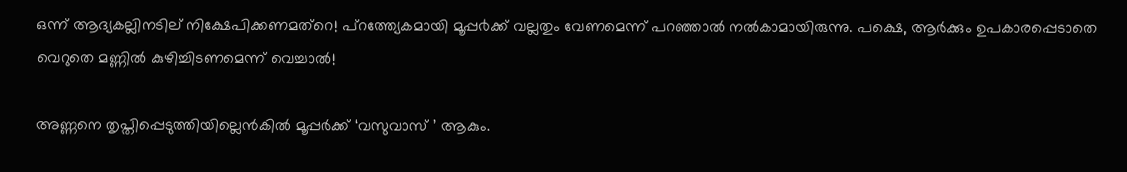ഒന്ന് ആദ്യകല്ലിനടില് നിക്ഷേപിക്കണമത്റെ! പ്റത്ത്യേകമായി മൂപ്പ൪ക്ക് വല്ലതും വേണമെന്ന് പറഞ്ഞാൽ നൽകാമായിരുന്നു. പക്ഷെ, ആർക്കും ഉപകാരപ്പെടാതെ വെറുതെ മണ്ണിൽ കുഴിച്ചിടണമെന്ന് വെച്ചാൽ!

അണ്ണനെ തൃപ്തിപ്പെടുത്തിയില്ലെൻകിൽ മൂപ്പർക്ക് ‘വസുവാസ് ’ ആകും.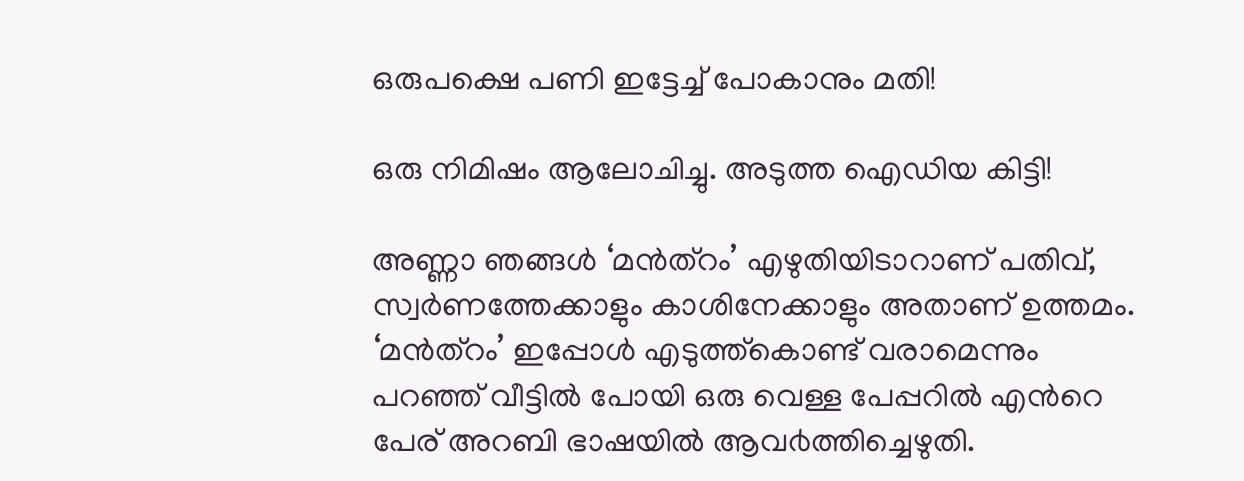ഒരുപക്ഷെ പണി ഇട്ടേച്ച് പോകാനും മതി!

ഒരു നിമിഷം ആലോചിച്ചു. അടുത്ത ഐഡിയ കിട്ടി!

അണ്ണാ ഞങ്ങൾ ‘മൻത്റം’ എഴുതിയിടാറാണ് പതിവ്, സ്വർണത്തേക്കാളും കാശിനേക്കാളും അതാണ് ഉത്തമം. ‘മൻത്റം’ ഇപ്പോൾ എടുത്ത്കൊണ്ട് വരാമെന്നും പറഞ്ഞ് വീട്ടിൽ പോയി ഒരു വെള്ള പേപ്പറിൽ എൻറെ പേര് അറബി ഭാഷയിൽ ആവ൪ത്തിച്ചെഴുതി.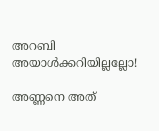അറബി അയാൾക്കറിയില്ലല്ലോ!

അണ്ണനെ അത്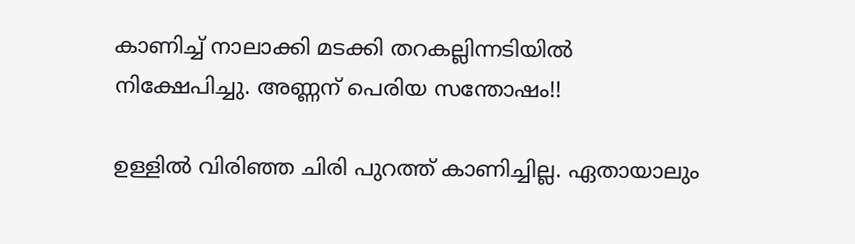കാണിച്ച് നാലാക്കി മടക്കി തറകല്ലിന്നടിയിൽ നിക്ഷേപിച്ചു. അണ്ണന് പെരിയ സന്തോഷം!!

ഉള്ളിൽ വിരിഞ്ഞ ചിരി പുറത്ത് കാണിച്ചില്ല. ഏതായാലും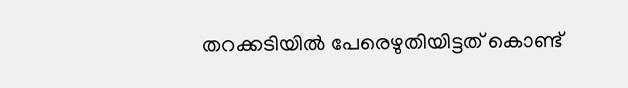തറക്കടിയിൽ പേരെഴുതിയിട്ടത് കൊണ്ട്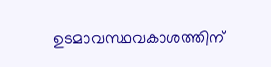ഉടമാവസ്ഥവകാശത്തിന്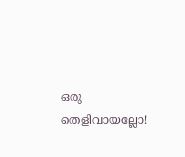ഒരു തെളിവായല്ലോ!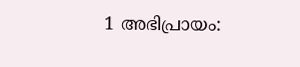1 അഭിപ്രായം: